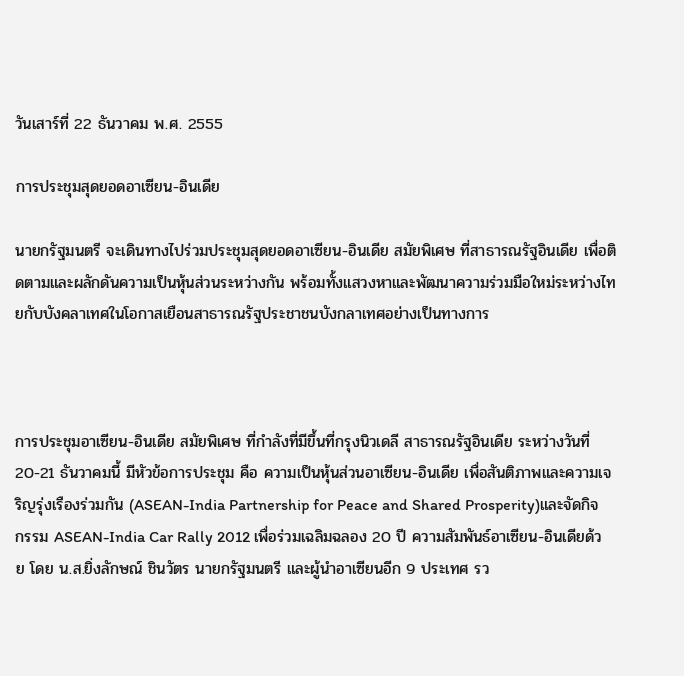วันเสาร์ที่ 22 ธันวาคม พ.ศ. 2555

การประชุมสุดยอดอาเซียน-อินเดีย

นายกรัฐมนตรี จะเดินทางไปร่วมประชุมสุดยอดอาเซียน-อินเดีย สมัยพิเศษ ที่สาธารณรัฐอินเดีย เพื่อติดตามและผลักดันความเป็นหุ้นส่วนระหว่างกัน พร้อมทั้งแสวงหาและพัฒนาความร่วมมือใหม่ระหว่างไทยกับบังคลาเทศในโอกาสเยือนสาธารณรัฐประชาชนบังกลาเทศอย่างเป็นทางการ



การประชุมอาเซียน-อินเดีย สมัยพิเศษ ที่กำลังที่มีขึ้นที่กรุงนิวเดลี สาธารณรัฐอินเดีย ระหว่างวันที่ 20-21 ธันวาคมนี้ มีหัวข้อการประชุม คือ ความเป็นหุ้นส่วนอาเซียน-อินเดีย เพื่อสันติภาพและความเจริญรุ่งเรืองร่วมกัน (ASEAN-India Partnership for Peace and Shared Prosperity)และจัดกิจกรรม ASEAN-India Car Rally 2012 เพื่อร่วมเฉลิมฉลอง 20 ปี ความสัมพันธ์อาเซียน-อินเดียด้วย โดย น.ส.ยิ่งลักษณ์ ชินวัตร นายกรัฐมนตรี และผู้นำอาเซียนอีก 9 ประเทศ รว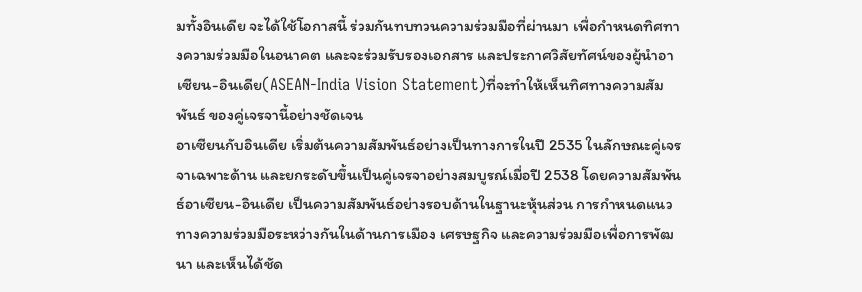มทั้งอินเดีย จะได้ใช้โอกาสนี้ ร่วมกันทบทวนความร่วมมือที่ผ่านมา เพื่อกำหนดทิศทางความร่วมมือในอนาคต และจะร่วมรับรองเอกสาร และประกาศวิสัยทัศน์ของผู้นำอาเซียน-อินเดีย(ASEAN-India Vision Statement)ที่จะทำให้เห็นทิศทางความสัมพันธ์ ของคู่เจรจานี้อย่างชัดเจน
อาเซียนกับอินเดีย เริ่มต้นความสัมพันธ์อย่างเป็นทางการในปี 2535 ในลักษณะคู่เจรจาเฉพาะด้าน และยกระดับขึ้นเป็นคู่เจรจาอย่างสมบูรณ์เมื่อปี 2538 โดยความสัมพันธ์อาเซียน-อินเดีย เป็นความสัมพันธ์อย่างรอบด้านในฐานะหุ้นส่วน การกำหนดแนวทางความร่วมมือระหว่างกันในด้านการเมือง เศรษฐกิจ และความร่วมมือเพื่อการพัฒนา และเห็นได้ชัด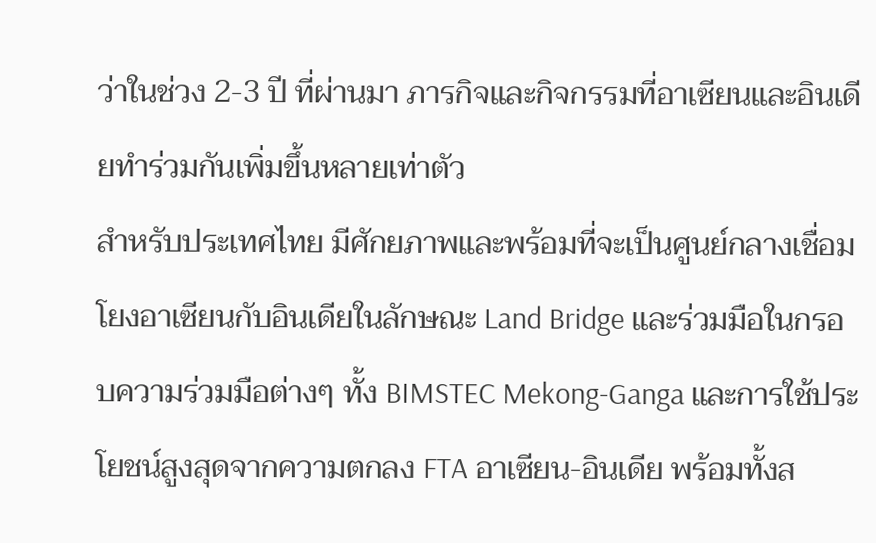ว่าในช่วง 2-3 ปี ที่ผ่านมา ภารกิจและกิจกรรมที่อาเซียนและอินเดียทำร่วมกันเพิ่มขึ้นหลายเท่าตัว
สำหรับประเทศไทย มีศักยภาพและพร้อมที่จะเป็นศูนย์กลางเชื่อมโยงอาเซียนกับอินเดียในลักษณะ Land Bridge และร่วมมือในกรอบความร่วมมือต่างๆ ทั้ง BIMSTEC Mekong-Ganga และการใช้ประโยชน์สูงสุดจากความตกลง FTA อาเซียน-อินเดีย พร้อมทั้งส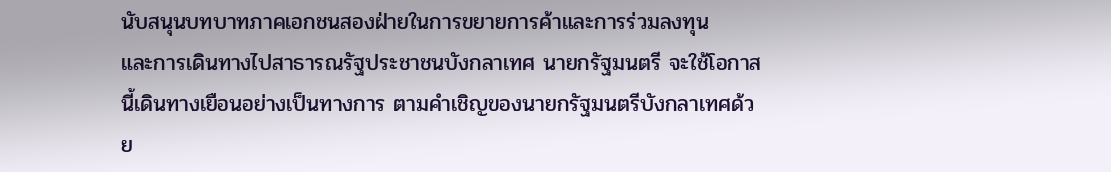นับสนุนบทบาทภาคเอกชนสองฝ่ายในการขยายการค้าและการร่วมลงทุน
และการเดินทางไปสาธารณรัฐประชาชนบังกลาเทศ นายกรัฐมนตรี จะใช้โอกาสนี้เดินทางเยือนอย่างเป็นทางการ ตามคำเชิญของนายกรัฐมนตรีบังกลาเทศด้วย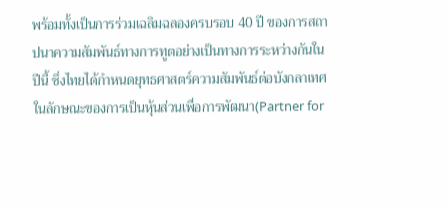พร้อมทั้งเป็นการร่วมเฉลิมฉลองครบรอบ 40 ปี ของการสถาปนาความสัมพันธ์ทางการทูตอย่างเป็นทางการระหว่างกันในปีนี้ ซึ่งไทยได้กำหนดยุทธศาสตร์ความสัมพันธ์ต่อบังกลาเทศในลักษณะของการเป็นหุ้นส่วนเพื่อการพัฒนา(Partner for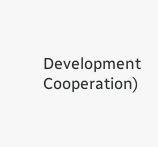Development Cooperation)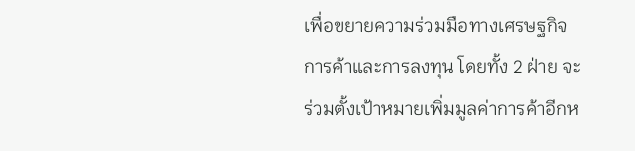เพื่อขยายความร่วมมือทางเศรษฐกิจ การค้าและการลงทุน โดยทั้ง 2 ฝ่าย จะร่วมตั้งเป้าหมายเพิ่มมูลค่าการค้าอีกห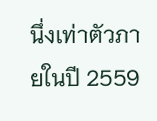นึ่งเท่าตัวภายในปี 2559